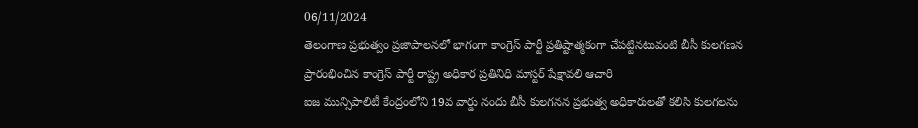06/11/2024
తెలంగాణ ప్రభుత్వం ప్రజాపాలనలో భాగంగా కాంగ్రెస్ పార్టీ ప్రతిష్టాత్మకంగా చేపట్టినటువంటి బీసీ కులగణన ప్రారంభించిన కాంగ్రెస్ పార్టీ రాష్ట్ర అధికార ప్రతినిధి మాస్టర్ షేక్షావలి ఆచారి
ఐజ మున్సిపాలిటీ కేంద్రంలోని 19వ వార్డు నందు బీసీ కులగనన ప్రభుత్వ అధికారులతో కలిసి కులగలను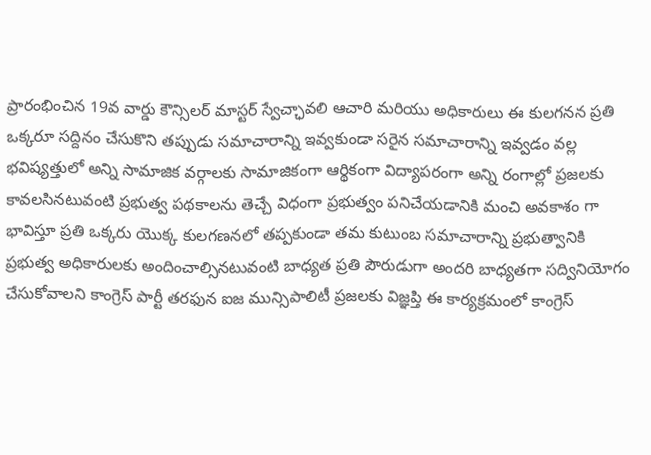ప్రారంభించిన 19వ వార్డు కౌన్సిలర్ మాస్టర్ స్వేచ్ఛావలి ఆచారి మరియు అధికారులు ఈ కులగనన ప్రతి ఒక్కరూ సద్దినం చేసుకొని తప్పుడు సమాచారాన్ని ఇవ్వకుండా సరైన సమాచారాన్ని ఇవ్వడం వల్ల భవిష్యత్తులో అన్ని సామాజిక వర్గాలకు సామాజికంగా ఆర్థికంగా విద్యాపరంగా అన్ని రంగాల్లో ప్రజలకు కావలసినటువంటి ప్రభుత్వ పథకాలను తెచ్చే విధంగా ప్రభుత్వం పనిచేయడానికి మంచి అవకాశం గా భావిస్తూ ప్రతి ఒక్కరు యొక్క కులగణనలో తప్పకుండా తమ కుటుంబ సమాచారాన్ని ప్రభుత్వానికి ప్రభుత్వ అధికారులకు అందించాల్సినటువంటి బాధ్యత ప్రతి పౌరుడుగా అందరి బాధ్యతగా సద్వినియోగం చేసుకోవాలని కాంగ్రెస్ పార్టీ తరఫున ఐజ మున్సిపాలిటీ ప్రజలకు విజ్ఞప్తి ఈ కార్యక్రమంలో కాంగ్రెస్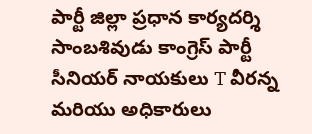పార్టీ జిల్లా ప్రధాన కార్యదర్శి సాంబశివుడు కాంగ్రెస్ పార్టీ సీనియర్ నాయకులు T వీరన్న మరియు అధికారులు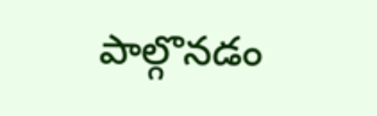పాల్గొనడం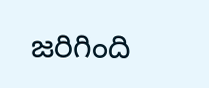జరిగింది